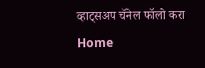व्हाट्सअप चॅनेल फॉलो करा
Home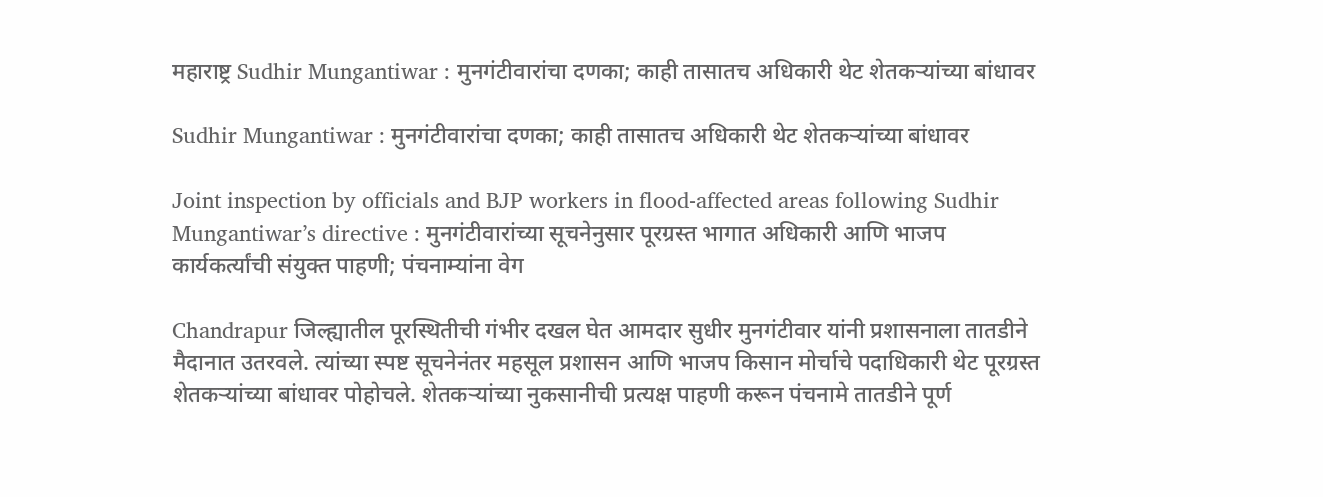महाराष्ट्र Sudhir Mungantiwar : मुनगंटीवारांचा दणका; काही तासातच अधिकारी थेट शेतकऱ्यांच्या बांधावर

Sudhir Mungantiwar : मुनगंटीवारांचा दणका; काही तासातच अधिकारी थेट शेतकऱ्यांच्या बांधावर

Joint inspection by officials and BJP workers in flood-affected areas following Sudhir Mungantiwar’s directive : मुनगंटीवारांच्या सूचनेनुसार पूरग्रस्त भागात अधिकारी आणि भाजप कार्यकर्त्यांची संयुक्त पाहणी; पंचनाम्यांना वेग

Chandrapur जिल्ह्यातील पूरस्थितीची गंभीर दखल घेत आमदार सुधीर मुनगंटीवार यांनी प्रशासनाला तातडीने मैदानात उतरवले. त्यांच्या स्पष्ट सूचनेनंतर महसूल प्रशासन आणि भाजप किसान मोर्चाचे पदाधिकारी थेट पूरग्रस्त शेतकऱ्यांच्या बांधावर पोहोचले. शेतकऱ्यांच्या नुकसानीची प्रत्यक्ष पाहणी करून पंचनामे तातडीने पूर्ण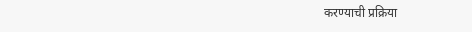करण्याची प्रक्रिया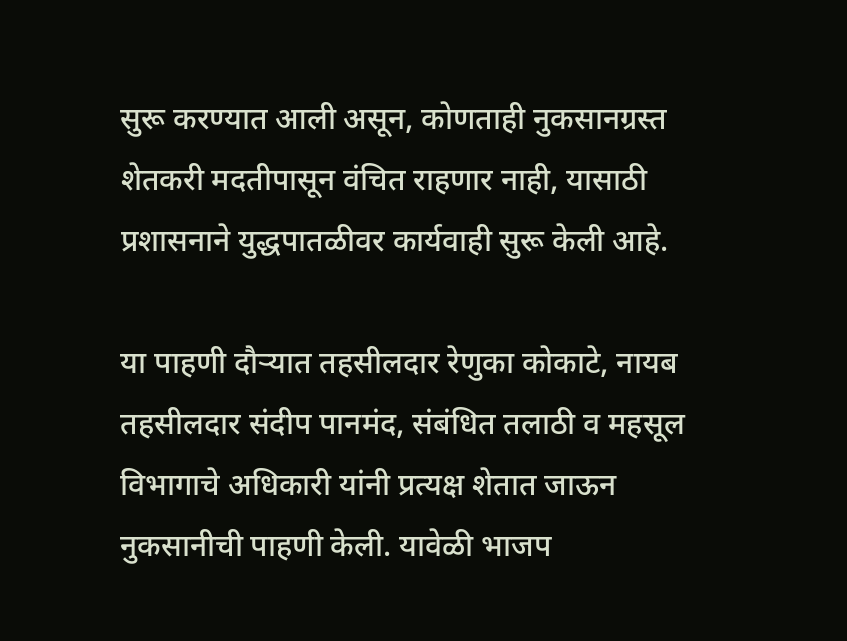सुरू करण्यात आली असून, कोणताही नुकसानग्रस्त शेतकरी मदतीपासून वंचित राहणार नाही, यासाठी प्रशासनाने युद्धपातळीवर कार्यवाही सुरू केली आहे.

या पाहणी दौऱ्यात तहसीलदार रेणुका कोकाटे, नायब तहसीलदार संदीप पानमंद, संबंधित तलाठी व महसूल विभागाचे अधिकारी यांनी प्रत्यक्ष शेतात जाऊन नुकसानीची पाहणी केली. यावेळी भाजप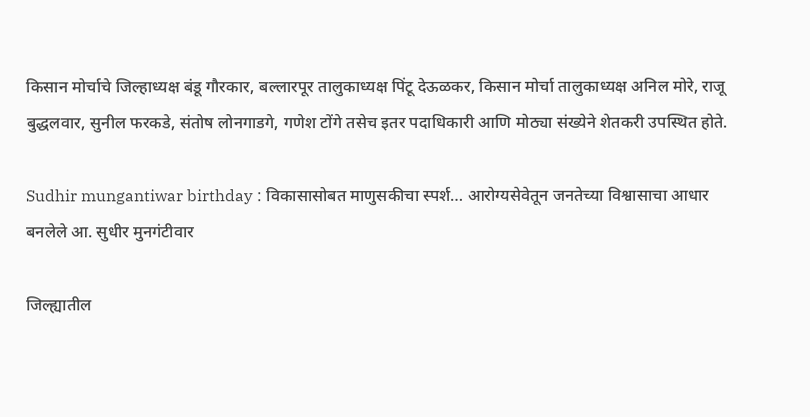किसान मोर्चाचे जिल्हाध्यक्ष बंडू गौरकार, बल्लारपूर तालुकाध्यक्ष पिंटू देऊळकर, किसान मोर्चा तालुकाध्यक्ष अनिल मोरे, राजू बुद्धलवार, सुनील फरकडे, संतोष लोनगाडगे, गणेश टोंगे तसेच इतर पदाधिकारी आणि मोठ्या संख्येने शेतकरी उपस्थित होते.

Sudhir mungantiwar birthday : विकासासोबत माणुसकीचा स्पर्श… आरोग्यसेवेतून जनतेच्या विश्वासाचा आधार बनलेले आ. सुधीर मुनगंटीवार

जिल्ह्यातील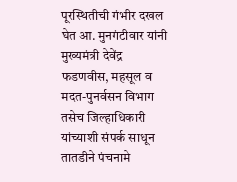पूरस्थितीची गंभीर दखल घेत आ. मुनगंटीवार यांनी मुख्यमंत्री देवेंद्र फडणवीस, महसूल व मदत-पुनर्वसन विभाग तसेच जिल्हाधिकारी यांच्याशी संपर्क साधून तातडीने पंचनामे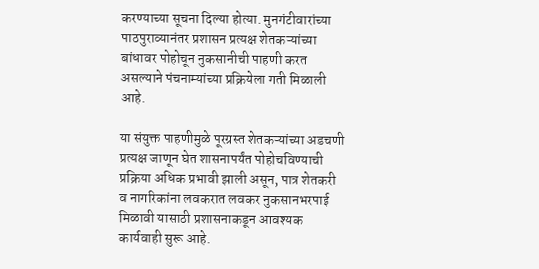करण्याच्या सूचना दिल्या होत्या. मुनगंटीवारांच्या पाठपुराव्यानंतर प्रशासन प्रत्यक्ष शेतकऱ्यांच्या बांधावर पोहोचून नुकसानीची पाहणी करत असल्याने पंचनाम्यांच्या प्रक्रियेला गती मिळाली आहे.

या संयुक्त पाहणीमुळे पूरग्रस्त शेतकऱ्यांच्या अडचणी प्रत्यक्ष जाणून घेत शासनापर्यंत पोहोचविण्याची प्रक्रिया अधिक प्रभावी झाली असून, पात्र शेतकरी व नागरिकांना लवकरात लवकर नुकसानभरपाई मिळावी यासाठी प्रशासनाकडून आवश्यक कार्यवाही सुरू आहे.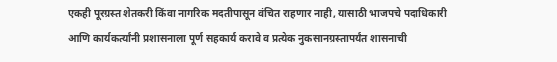एकही पूरग्रस्त शेतकरी किंवा नागरिक मदतीपासून वंचित राहणार नाही, यासाठी भाजपचे पदाधिकारी आणि कार्यकर्त्यांनी प्रशासनाला पूर्ण सहकार्य करावे व प्रत्येक नुकसानग्रस्तापर्यंत शासनाची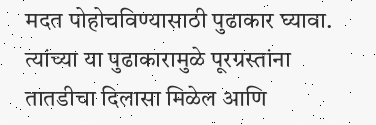मदत पोहोचविण्यासाठी पुढाकार घ्यावा. त्यांच्या या पुढाकारामुळे पूरग्रस्तांना तातडीचा दिलासा मिळेल आणि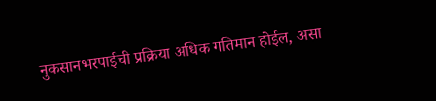नुकसानभरपाईची प्रक्रिया अधिक गतिमान होईल, असा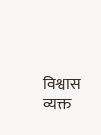विश्वास व्यक्त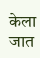केला जात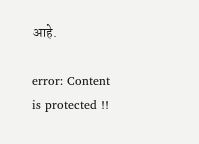आहे.

error: Content is protected !!